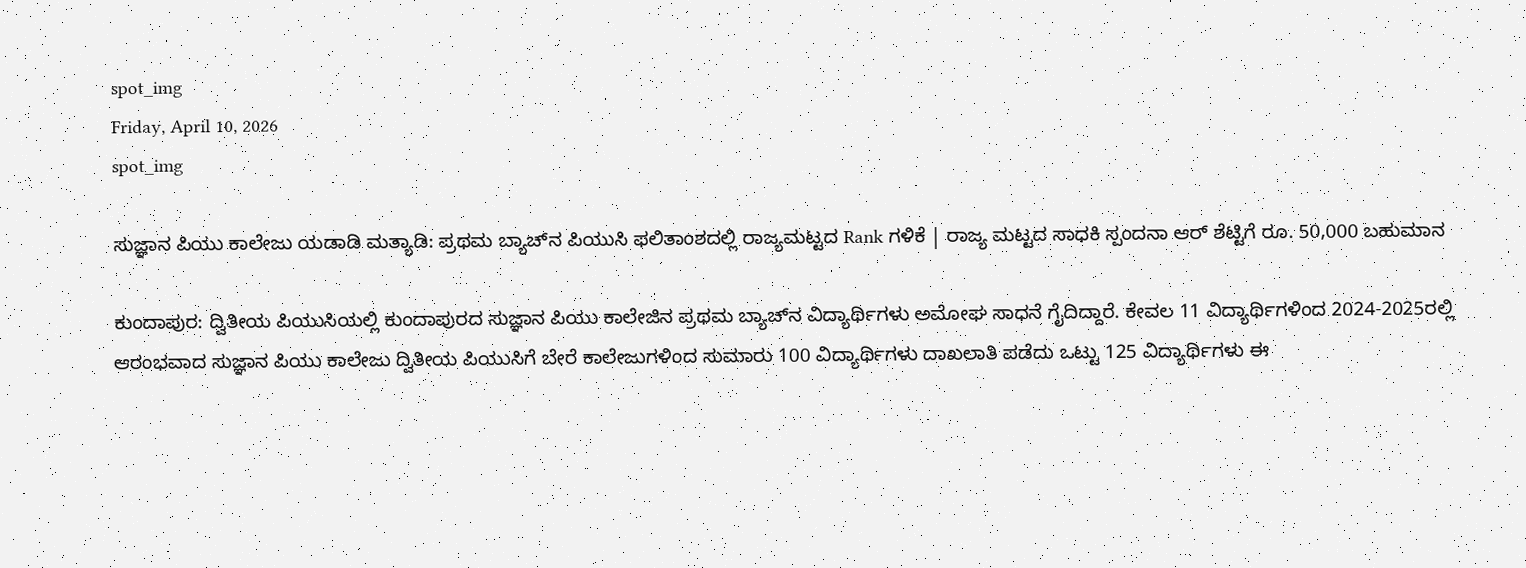spot_img
Friday, April 10, 2026
spot_img

ಸುಜ್ಞಾನ ಪಿಯು ಕಾಲೇಜು ಯಡಾಡಿ ಮತ್ಯಾಡಿ: ಪ್ರಥಮ ಬ್ಯಾಚ್‍ನ ಪಿಯುಸಿ ಫಲಿತಾಂಶದಲ್ಲಿ ರಾಜ್ಯಮಟ್ಟದ Rank ಗಳಿಕೆ | ರಾಜ್ಯ ಮಟ್ಟದ ಸಾಧಕಿ ಸ್ಪಂದನಾ ಆರ್ ಶೆಟ್ಟಿಗೆ ರೂ. 50,000 ಬಹುಮಾನ

ಕುಂದಾಪುರ: ದ್ವಿತೀಯ ಪಿಯುಸಿಯಲ್ಲಿ ಕುಂದಾಪುರದ ಸುಜ್ಞಾನ ಪಿಯು ಕಾಲೇಜಿನ ಪ್ರಥಮ ಬ್ಯಾಚ್‍ನ ವಿದ್ಯಾರ್ಥಿಗಳು ಅಮೋಘ ಸಾಧನೆ ಗೈದಿದ್ದಾರೆ. ಕೇವಲ 11 ವಿದ್ಯಾರ್ಥಿಗಳಿಂದ 2024-2025ರಲ್ಲಿ ಆರಂಭವಾದ ಸುಜ್ಞಾನ ಪಿಯು ಕಾಲೇಜು ದ್ವಿತೀಯ ಪಿಯುಸಿಗೆ ಬೇರೆ ಕಾಲೇಜುಗಳಿಂದ ಸುಮಾರು 100 ವಿದ್ಯಾರ್ಥಿಗಳು ದಾಖಲಾತಿ ಪಡೆದು ಒಟ್ಟು 125 ವಿದ್ಯಾರ್ಥಿಗಳು ಈ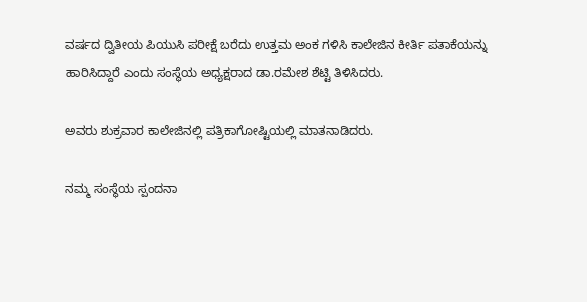ವರ್ಷದ ದ್ವಿತೀಯ ಪಿಯುಸಿ ಪರೀಕ್ಷೆ ಬರೆದು ಉತ್ತಮ ಅಂಕ ಗಳಿಸಿ ಕಾಲೇಜಿನ ಕೀರ್ತಿ ಪತಾಕೆಯನ್ನು ಹಾರಿಸಿದ್ದಾರೆ ಎಂದು ಸಂಸ್ಥೆಯ ಅಧ್ಯಕ್ಷರಾದ ಡಾ.ರಮೇಶ ಶೆಟ್ಟಿ ತಿಳಿಸಿದರು.

ಅವರು ಶುಕ್ರವಾರ ಕಾಲೇಜಿನಲ್ಲಿ ಪತ್ರಿಕಾಗೋಷ್ಟಿಯಲ್ಲಿ ಮಾತನಾಡಿದರು.

ನಮ್ಮ ಸಂಸ್ಥೆಯ ಸ್ಪಂದನಾ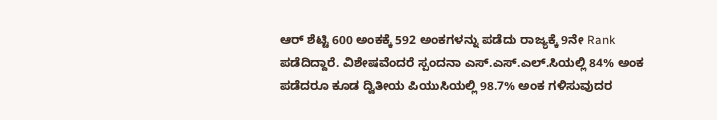ಆರ್ ಶೆಟ್ಟಿ 600 ಅಂಕಕ್ಕೆ 592 ಅಂಕಗಳನ್ನು ಪಡೆದು ರಾಜ್ಯಕ್ಕೆ 9ನೇ Rank ಪಡೆದಿದ್ದಾರೆ. ವಿಶೇಷವೆಂದರೆ ಸ್ಪಂದನಾ ಎಸ್.ಎಸ್.ಎಲ್.ಸಿಯಲ್ಲಿ 84% ಅಂಕ ಪಡೆದರೂ ಕೂಡ ದ್ವಿತೀಯ ಪಿಯುಸಿಯಲ್ಲಿ 98.7% ಅಂಕ ಗಳಿಸುವುದರ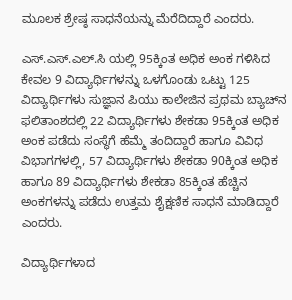ಮೂಲಕ ಶ್ರೇಷ್ಠ ಸಾಧನೆಯನ್ನು ಮೆರೆದಿದ್ದಾರೆ ಎಂದರು.

ಎಸ್.ಎಸ್.ಎಲ್.ಸಿ ಯಲ್ಲಿ 95ಕ್ಕಿಂತ ಅಧಿಕ ಅಂಕ ಗಳಿಸಿದ ಕೇವಲ 9 ವಿದ್ಯಾರ್ಥಿಗಳನ್ನು ಒಳಗೊಂಡು ಒಟ್ಟು 125 ವಿದ್ಯಾರ್ಥಿಗಳು ಸುಜ್ಞಾನ ಪಿಯು ಕಾಲೇಜಿನ ಪ್ರಥಮ ಬ್ಯಾಚ್‍ನ ಫಲಿತಾಂಶದಲ್ಲಿ 22 ವಿದ್ಯಾರ್ಥಿಗಳು ಶೇಕಡಾ 95ಕ್ಕಿಂತ ಅಧಿಕ ಅಂಕ ಪಡೆದು ಸಂಸ್ಥೆಗೆ ಹೆಮ್ಮೆ ತಂದಿದ್ದಾರೆ ಹಾಗೂ ವಿವಿಧ ವಿಭಾಗಗಳಲ್ಲಿ, 57 ವಿದ್ಯಾರ್ಥಿಗಳು ಶೇಕಡಾ 90ಕ್ಕಿಂತ ಅಧಿಕ ಹಾಗೂ 89 ವಿದ್ಯಾರ್ಥಿಗಳು ಶೇಕಡಾ 85ಕ್ಕಿಂತ ಹೆಚ್ಚಿನ ಅಂಕಗಳನ್ನು ಪಡೆದು ಉತ್ತಮ ಶೈಕ್ಷಣಿಕ ಸಾಧನೆ ಮಾಡಿದ್ದಾರೆ ಎಂದರು.

ವಿದ್ಯಾರ್ಥಿಗಳಾದ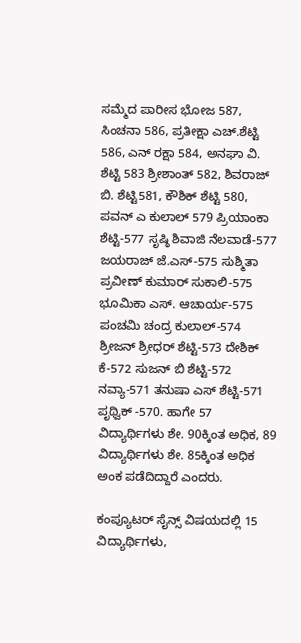ಸಮ್ಮೆದ ಪಾರೀಸ ಭೋಜ 587, ಸಿಂಚನಾ 586, ಪ್ರತೀಕ್ಷಾ ಎಚ್.ಶೆಟ್ಟಿ 586, ಎನ್ ರಕ್ಷಾ 584, ಅನಘಾ ವಿ. ಶೆಟ್ಟಿ 583 ಶ್ರೀಶಾಂತ್ 582, ಶಿವರಾಜ್ ಬಿ. ಶೆಟ್ಟಿ581, ಕೌಶಿಕ್ ಶೆಟ್ಟಿ 580, ಪವನ್ ಎ ಕುಲಾಲ್ 579 ಪ್ರಿಯಾಂಕಾ ಶೆಟ್ಟಿ-577 ಸೃಷ್ಠಿ ಶಿವಾಜಿ ನೆಲವಾಡೆ-577 ಜಯರಾಜ್ ಜೆ.ಎಸ್-575 ಸುಶ್ಮಿತಾ ಪ್ರವೀಣ್ ಕುಮಾರ್ ಸುಕಾಲಿ-575 ಭೂಮಿಕಾ ಎಸ್. ಆಚಾರ್ಯ-575 ಪಂಚಮಿ ಚಂದ್ರ ಕುಲಾಲ್-574 ಶ್ರೀಜನ್ ಶ್ರೀಧರ್ ಶೆಟ್ಟಿ-573 ದೇಶಿಕ್ ಕೆ-572 ಸುಜನ್ ಬಿ ಶೆಟ್ಟಿ-572 ನವ್ಯಾ-571 ತನುಷಾ ಎಸ್ ಶೆಟ್ಟಿ-571 ಪೃಥ್ವಿಕ್ -570. ಹಾಗೇ 57 ವಿದ್ಯಾರ್ಥಿಗಳು ಶೇ. 90ಕ್ಕಿಂತ ಅಧಿಕ, 89 ವಿದ್ಯಾರ್ಥಿಗಳು ಶೇ. 85ಕ್ಕಿಂತ ಅಧಿಕ ಅಂಕ ಪಡೆದಿದ್ದಾರೆ ಎಂದರು.

ಕಂಪ್ಯೂಟರ್ ಸೈನ್ಸ್ ವಿಷಯದಲ್ಲಿ 15 ವಿದ್ಯಾರ್ಥಿಗಳು,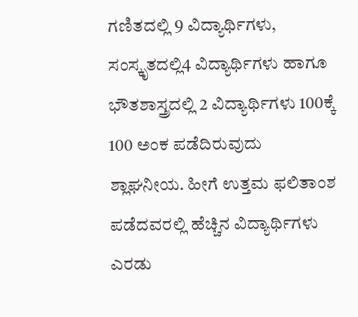ಗಣಿತದಲ್ಲಿ 9 ವಿದ್ಯಾರ್ಥಿಗಳು, ಸಂಸ್ಕೃತದಲ್ಲಿ4 ವಿದ್ಯಾರ್ಥಿಗಳು ಹಾಗೂ ಭೌತಶಾಸ್ತ್ರದಲ್ಲಿ 2 ವಿದ್ಯಾರ್ಥಿಗಳು 100ಕ್ಕೆ 100 ಅಂಕ ಪಡೆದಿರುವುದು ಶ್ಲಾಘನೀಯ. ಹೀಗೆ ಉತ್ತಮ ಫಲಿತಾಂಶ ಪಡೆದವರಲ್ಲಿ ಹೆಚ್ಚಿನ ವಿದ್ಯಾರ್ಥಿಗಳು ಎರಡು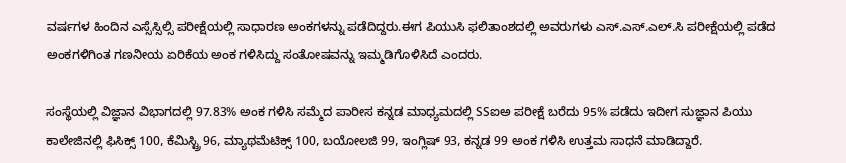ವರ್ಷಗಳ ಹಿಂದಿನ ಎಸ್ಸೆಸ್ಸಿಲ್ಸಿ ಪರೀಕ್ಷೆಯಲ್ಲಿ ಸಾಧಾರಣ ಅಂಕಗಳನ್ನು ಪಡೆದಿದ್ದರು.ಈಗ ಪಿಯುಸಿ ಫಲಿತಾಂಶದಲ್ಲಿ ಅವರುಗಳು ಎಸ್.ಎಸ್.ಎಲ್.ಸಿ ಪರೀಕ್ಷೆಯಲ್ಲಿ ಪಡೆದ ಅಂಕಗಳಿಗಿಂತ ಗಣನೀಯ ಏರಿಕೆಯ ಅಂಕ ಗಳಿಸಿದ್ದು ಸಂತೋಷವನ್ನು ಇಮ್ಮಡಿಗೊಳಿಸಿದೆ ಎಂದರು.

ಸಂಸ್ಥೆಯಲ್ಲಿ ವಿಜ್ಞಾನ ವಿಭಾಗದಲ್ಲಿ 97.83% ಅಂಕ ಗಳಿಸಿ ಸಮ್ಮೆದ ಪಾರೀಸ ಕನ್ನಡ ಮಾಧ್ಯಮದಲ್ಲಿ SSಐಅ ಪರೀಕ್ಷೆ ಬರೆದು 95% ಪಡೆದು ಇದೀಗ ಸುಜ್ಞಾನ ಪಿಯು ಕಾಲೇಜಿನಲ್ಲಿ ಫಿಸಿಕ್ಸ್ 100, ಕೆಮಿಸ್ಟ್ರಿ 96, ಮ್ಯಾಥಮೆಟಿಕ್ಸ್ 100, ಬಯೋಲಜಿ 99, ಇಂಗ್ಲಿಷ್ 93, ಕನ್ನಡ 99 ಅಂಕ ಗಳಿಸಿ ಉತ್ತಮ ಸಾಧನೆ ಮಾಡಿದ್ದಾರೆ.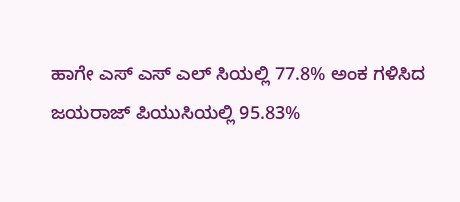ಹಾಗೇ ಎಸ್ ಎಸ್ ಎಲ್ ಸಿಯಲ್ಲಿ 77.8% ಅಂಕ ಗಳಿಸಿದ ಜಯರಾಜ್ ಪಿಯುಸಿಯಲ್ಲಿ 95.83%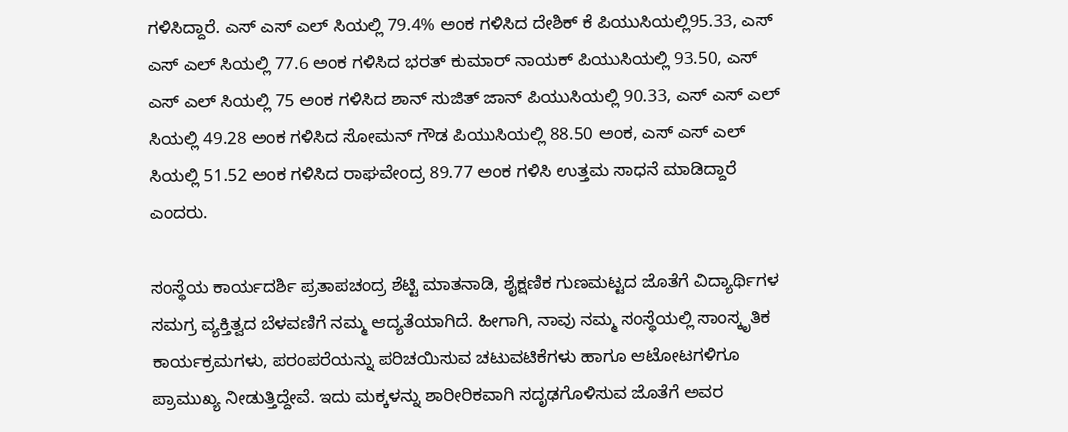ಗಳಿಸಿದ್ದಾರೆ. ಎಸ್ ಎಸ್ ಎಲ್ ಸಿಯಲ್ಲಿ 79.4% ಅಂಕ ಗಳಿಸಿದ ದೇಶಿಕ್ ಕೆ ಪಿಯುಸಿಯಲ್ಲಿ95.33, ಎಸ್ ಎಸ್ ಎಲ್ ಸಿಯಲ್ಲಿ 77.6 ಅಂಕ ಗಳಿಸಿದ ಭರತ್ ಕುಮಾರ್ ನಾಯಕ್ ಪಿಯುಸಿಯಲ್ಲಿ 93.50, ಎಸ್ ಎಸ್ ಎಲ್ ಸಿಯಲ್ಲಿ 75 ಅಂಕ ಗಳಿಸಿದ ಶಾನ್ ಸುಜಿತ್ ಜಾನ್ ಪಿಯುಸಿಯಲ್ಲಿ 90.33, ಎಸ್ ಎಸ್ ಎಲ್ ಸಿಯಲ್ಲಿ 49.28 ಅಂಕ ಗಳಿಸಿದ ಸೋಮನ್ ಗೌಡ ಪಿಯುಸಿಯಲ್ಲಿ 88.50 ಅಂಕ, ಎಸ್ ಎಸ್ ಎಲ್ ಸಿಯಲ್ಲಿ 51.52 ಅಂಕ ಗಳಿಸಿದ ರಾಘವೇಂದ್ರ 89.77 ಅಂಕ ಗಳಿಸಿ ಉತ್ತಮ ಸಾಧನೆ ಮಾಡಿದ್ದಾರೆ ಎಂದರು.

ಸಂಸ್ಥೆಯ ಕಾರ್ಯದರ್ಶಿ ಪ್ರತಾಪಚಂದ್ರ ಶೆಟ್ಟಿ ಮಾತನಾಡಿ, ಶೈಕ್ಷಣಿಕ ಗುಣಮಟ್ಟದ ಜೊತೆಗೆ ವಿದ್ಯಾರ್ಥಿಗಳ ಸಮಗ್ರ ವ್ಯಕ್ತಿತ್ವದ ಬೆಳವಣಿಗೆ ನಮ್ಮ ಆದ್ಯತೆಯಾಗಿದೆ. ಹೀಗಾಗಿ, ನಾವು ನಮ್ಮ ಸಂಸ್ಥೆಯಲ್ಲಿ ಸಾಂಸ್ಕೃತಿಕ ಕಾರ್ಯಕ್ರಮಗಳು, ಪರಂಪರೆಯನ್ನು ಪರಿಚಯಿಸುವ ಚಟುವಟಿಕೆಗಳು ಹಾಗೂ ಆಟೋಟಗಳಿಗೂ ಪ್ರಾಮುಖ್ಯ ನೀಡುತ್ತಿದ್ದೇವೆ. ಇದು ಮಕ್ಕಳನ್ನು ಶಾರೀರಿಕವಾಗಿ ಸದೃಢಗೊಳಿಸುವ ಜೊತೆಗೆ ಅವರ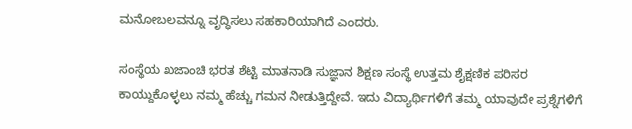ಮನೋಬಲವನ್ನೂ ವೃದ್ಧಿಸಲು ಸಹಕಾರಿಯಾಗಿದೆ ಎಂದರು.

ಸಂಸ್ಥೆಯ ಖಜಾಂಚಿ ಭರತ ಶೆಟ್ಟಿ ಮಾತನಾಡಿ ಸುಜ್ಞಾನ ಶಿಕ್ಷಣ ಸಂಸ್ಥೆ ಉತ್ತಮ ಶೈಕ್ಷಣಿಕ ಪರಿಸರ ಕಾಯ್ದುಕೊಳ್ಳಲು ನಮ್ಮ ಹೆಚ್ಚು ಗಮನ ನೀಡುತ್ತಿದ್ದೇವೆ. ಇದು ವಿದ್ಯಾರ್ಥಿಗಳಿಗೆ ತಮ್ಮ ಯಾವುದೇ ಪ್ರಶ್ನೆಗಳಿಗೆ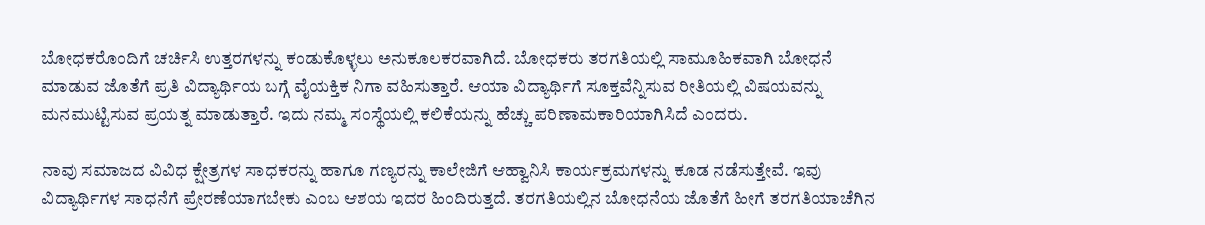ಬೋಧಕರೊಂದಿಗೆ ಚರ್ಚಿಸಿ ಉತ್ತರಗಳನ್ನು ಕಂಡುಕೊಳ್ಳಲು ಅನುಕೂಲಕರವಾಗಿದೆ. ಬೋಧಕರು ತರಗತಿಯಲ್ಲಿ ಸಾಮೂಹಿಕವಾಗಿ ಬೋಧನೆ ಮಾಡುವ ಜೊತೆಗೆ ಪ್ರತಿ ವಿದ್ಯಾರ್ಥಿಯ ಬಗ್ಗೆ ವೈಯಕ್ತಿಕ ನಿಗಾ ವಹಿಸುತ್ತಾರೆ. ಆಯಾ ವಿದ್ಯಾರ್ಥಿಗೆ ಸೂಕ್ತವೆನ್ನಿಸುವ ರೀತಿಯಲ್ಲಿ ವಿಷಯವನ್ನು ಮನಮುಟ್ಟಿಸುವ ಪ್ರಯತ್ನ ಮಾಡುತ್ತಾರೆ. ಇದು ನಮ್ಮ ಸಂಸ್ಥೆಯಲ್ಲಿ ಕಲಿಕೆಯನ್ನು ಹೆಚ್ಚು ಪರಿಣಾಮಕಾರಿಯಾಗಿಸಿದೆ ಎಂದರು.

ನಾವು ಸಮಾಜದ ವಿವಿಧ ಕ್ಷೇತ್ರಗಳ ಸಾಧಕರನ್ನು ಹಾಗೂ ಗಣ್ಯರನ್ನು ಕಾಲೇಜಿಗೆ ಆಹ್ವಾನಿಸಿ ಕಾರ್ಯಕ್ರಮಗಳನ್ನು ಕೂಡ ನಡೆಸುತ್ತೇವೆ. ಇವು ವಿದ್ಯಾರ್ಥಿಗಳ ಸಾಧನೆಗೆ ಪ್ರೇರಣೆಯಾಗಬೇಕು ಎಂಬ ಆಶಯ ಇದರ ಹಿಂದಿರುತ್ತದೆ. ತರಗತಿಯಲ್ಲಿನ ಬೋಧನೆಯ ಜೊತೆಗೆ ಹೀಗೆ ತರಗತಿಯಾಚೆಗಿನ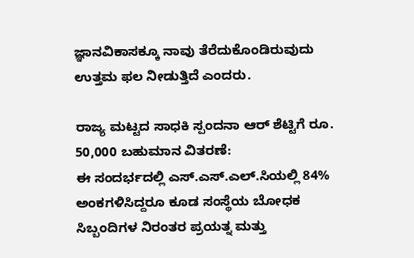ಜ್ಞಾನವಿಕಾಸಕ್ಕೂ ನಾವು ತೆರೆದುಕೊಂಡಿರುವುದು ಉತ್ತಮ ಫಲ ನೀಡುತ್ತಿದೆ ಎಂದರು.

ರಾಜ್ಯ ಮಟ್ಟದ ಸಾಧಕಿ ಸ್ಪಂದನಾ ಆರ್ ಶೆಟ್ಟಿಗೆ ರೂ. 50,000 ಬಹುಮಾನ ವಿತರಣೆ:
ಈ ಸಂದರ್ಭದಲ್ಲಿ ಎಸ್.ಎಸ್.ಎಲ್.ಸಿಯಲ್ಲಿ 84% ಅಂಕಗಳಿಸಿದ್ದರೂ ಕೂಡ ಸಂಸ್ಥೆಯ ಬೋಧಕ ಸಿಬ್ಬಂದಿಗಳ ನಿರಂತರ ಪ್ರಯತ್ನ ಮತ್ತು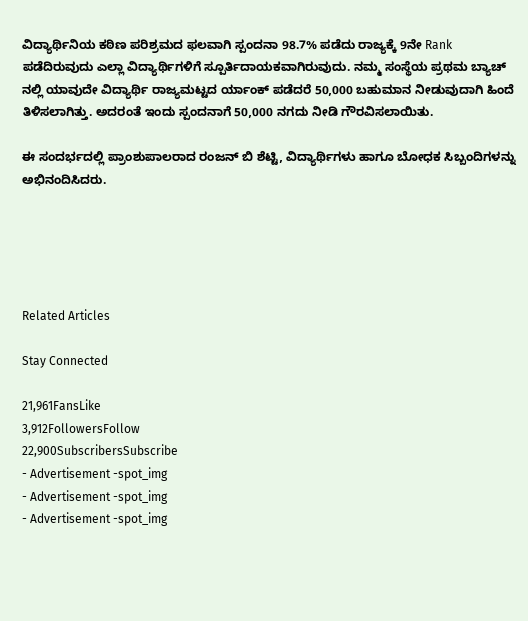ವಿದ್ಯಾರ್ಥಿನಿಯ ಕಠಿಣ ಪರಿಶ್ರಮದ ಫಲವಾಗಿ ಸ್ಪಂದನಾ 98.7% ಪಡೆದು ರಾಜ್ಯಕ್ಕೆ 9ನೇ Rank ಪಡೆದಿರುವುದು ಎಲ್ಲಾ ವಿದ್ಯಾರ್ಥಿಗಳಿಗೆ ಸ್ಪೂರ್ತಿದಾಯಕವಾಗಿರುವುದು. ನಮ್ಮ ಸಂಸ್ಥೆಯ ಪ್ರಥಮ ಬ್ಯಾಚ್ ನಲ್ಲಿ ಯಾವುದೇ ವಿದ್ಯಾರ್ಥಿ ರಾಜ್ಯಮಟ್ಟದ ರ್ಯಾಂಕ್ ಪಡೆದರೆ 50,000 ಬಹುಮಾನ ನೀಡುವುದಾಗಿ ಹಿಂದೆ ತಿಳಿಸಲಾಗಿತ್ತು. ಅದರಂತೆ ಇಂದು ಸ್ಪಂದನಾಗೆ 50,000 ನಗದು ನೀಡಿ ಗೌರವಿಸಲಾಯಿತು.

ಈ ಸಂದರ್ಭದಲ್ಲಿ ಪ್ರಾಂಶುಪಾಲರಾದ ರಂಜನ್ ಬಿ ಶೆಟ್ಟಿ, ವಿದ್ಯಾರ್ಥಿಗಳು ಹಾಗೂ ಬೋಧಕ ಸಿಬ್ಬಂದಿಗಳನ್ನು ಅಭಿನಂದಿಸಿದರು.





Related Articles

Stay Connected

21,961FansLike
3,912FollowersFollow
22,900SubscribersSubscribe
- Advertisement -spot_img
- Advertisement -spot_img
- Advertisement -spot_img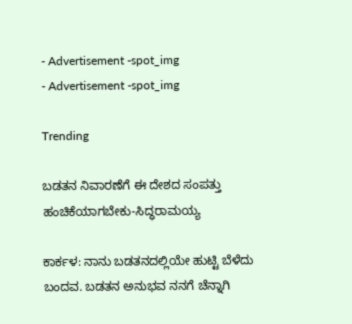- Advertisement -spot_img
- Advertisement -spot_img

Trending

ಬಡತನ ನಿವಾರಣೆಗೆ ಈ ದೇಶದ ಸಂಪತ್ತು ಹಂಚಿಕೆಯಾಗಬೇಕು-ಸಿದ್ಧರಾಮಯ್ಯ

ಕಾರ್ಕಳ: ನಾನು ಬಡತನದಲ್ಲಿಯೇ ಹುಟ್ಟಿ ಬೆಳೆದು ಬಂದವ. ಬಡತನ ಅನುಭವ ನನಗೆ ಚೆನ್ನಾಗಿ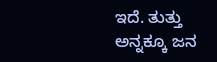ಇದೆ. ತುತ್ತು ಅನ್ನಕ್ಕೂ ಜನ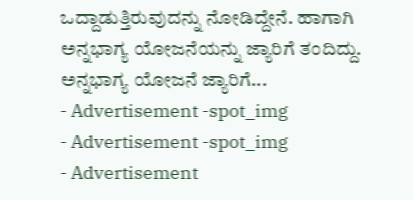ಒದ್ದಾಡುತ್ತಿರುವುದನ್ನು ನೋಡಿದ್ದೇನೆ. ಹಾಗಾಗಿ ಅನ್ನಭಾಗ್ಯ ಯೋಜನೆಯನ್ನು ಜ್ಯಾರಿಗೆ ತಂದಿದ್ದು. ಅನ್ನಭಾಗ್ಯ ಯೋಜನೆ ಜ್ಯಾರಿಗೆ...
- Advertisement -spot_img
- Advertisement -spot_img
- Advertisement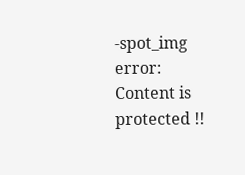-spot_img
error: Content is protected !!